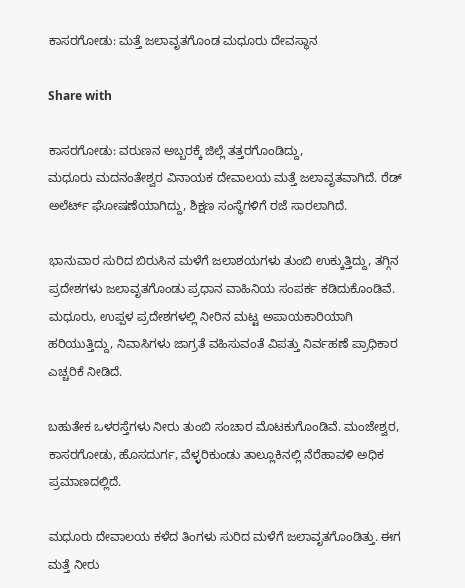ಕಾಸರಗೋಡು: ಮತ್ತೆ ಜಲಾವೃತಗೊಂಡ ಮಧೂರು ದೇವಸ್ಥಾನ

Share with

ಕಾಸರಗೋಡು: ವರುಣನ ಅಬ್ಬರಕ್ಕೆ ಜಿಲ್ಲೆ ತತ್ತರಗೊಂಡಿದ್ದು,
ಮಧೂರು ಮದನಂತೇಶ್ವರ ವಿನಾಯಕ ದೇವಾಲಯ ಮತ್ತೆ ಜಲಾವೃತವಾಗಿದೆ. ರೆಡ್ ಅಲೆರ್ಟ್ ಘೋಷಣೆಯಾಗಿದ್ದು, ಶಿಕ್ಷಣ ಸಂಸ್ಥೆಗಳಿಗೆ ರಜೆ ಸಾರಲಾಗಿದೆ.

ಭಾನುವಾರ ಸುರಿದ ಬಿರುಸಿನ ಮಳೆಗೆ ಜಲಾಶಯಗಳು ತುಂಬಿ ಉಕ್ಕುತ್ತಿದ್ದು, ತಗ್ಗಿನ ಪ್ರದೇಶಗಳು ಜಲಾವೃತಗೊಂಡು ಪ್ರಧಾನ ವಾಹಿನಿಯ ಸಂಪರ್ಕ ಕಡಿದುಕೊಂಡಿವೆ. ಮಧೂರು, ಉಪ್ಪಳ ಪ್ರದೇಶಗಳಲ್ಲಿ ನೀರಿನ ಮಟ್ಟ ಅಪಾಯಕಾರಿಯಾಗಿ ಹರಿಯುತ್ತಿದ್ದು, ನಿವಾಸಿಗಳು ಜಾಗ್ರತೆ ವಹಿಸುವಂತೆ ವಿಪತ್ತು ನಿರ್ವಹಣೆ ಪ್ರಾಧಿಕಾರ ಎಚ್ಚರಿಕೆ ನೀಡಿದೆ.

ಬಹುತೇಕ ಒಳರಸ್ತೆಗಳು ನೀರು ತುಂಬಿ ಸಂಚಾರ ಮೊಟಕುಗೊಂಡಿವೆ. ಮಂಜೇಶ್ವರ, ಕಾಸರಗೋಡು, ಹೊಸದುರ್ಗ, ವೆಳ್ಳರಿಕುಂಡು ತಾಲ್ಲೂಕಿನಲ್ಲಿ ನೆರೆಹಾವಳಿ ಅಧಿಕ ಪ್ರಮಾಣದಲ್ಲಿದೆ.

ಮಧೂರು ದೇವಾಲಯ ಕಳೆದ ತಿಂಗಳು ಸುರಿದ ಮಳೆಗೆ ಜಲಾವೃತಗೊಂಡಿತ್ತು. ಈಗ ಮತ್ತೆ ನೀರು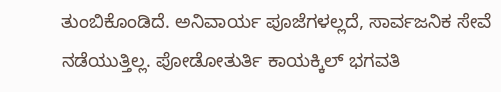ತುಂಬಿಕೊಂಡಿದೆ. ಅನಿವಾರ್ಯ ಪೂಜೆಗಳಲ್ಲದೆ, ಸಾರ್ವಜನಿಕ ಸೇವೆ ನಡೆಯುತ್ತಿಲ್ಲ. ಪೋಡೋತುರ್ತಿ ಕಾಯಕ್ಕಿಲ್ ಭಗವತಿ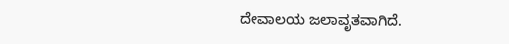ದೇವಾಲಯ ಜಲಾವೃತವಾಗಿದೆ.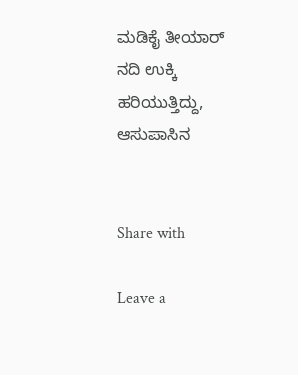ಮಡಿಕೈ ತೀಯಾ‌ರ್ ನದಿ ಉಕ್ಕಿ ಹರಿಯುತ್ತಿದ್ದು, ಆಸುಪಾಸಿನ


Share with

Leave a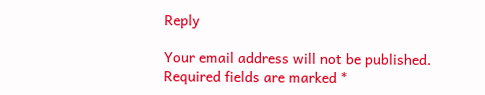Reply

Your email address will not be published. Required fields are marked *